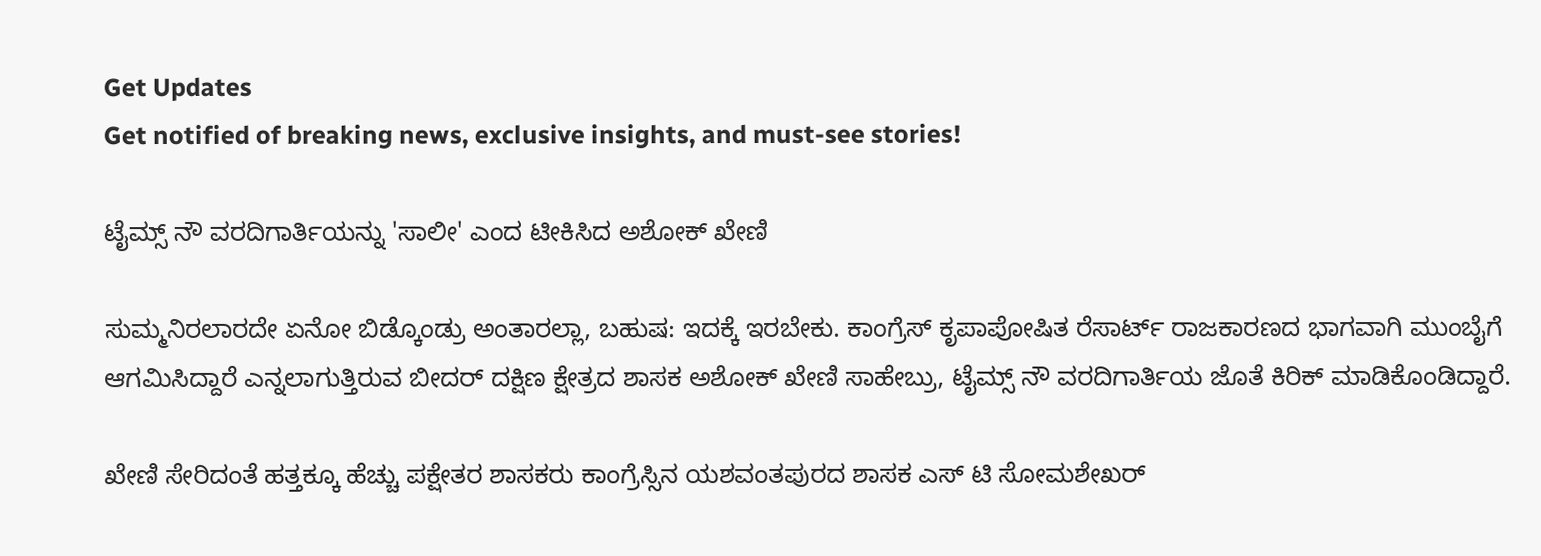Get Updates
Get notified of breaking news, exclusive insights, and must-see stories!

ಟೈಮ್ಸ್ ನೌ ವರದಿಗಾರ್ತಿಯನ್ನು 'ಸಾಲೀ' ಎಂದ ಟೀಕಿಸಿದ ಅಶೋಕ್ ಖೇಣಿ

ಸುಮ್ಮನಿರಲಾರದೇ ಏನೋ ಬಿಡ್ಕೊಂಡ್ರು ಅಂತಾರಲ್ಲಾ, ಬಹುಷ: ಇದಕ್ಕೆ ಇರಬೇಕು. ಕಾಂಗ್ರೆಸ್ ಕೃಪಾಪೋಷಿತ ರೆಸಾರ್ಟ್ ರಾಜಕಾರಣದ ಭಾಗವಾಗಿ ಮುಂಬೈಗೆ ಆಗಮಿಸಿದ್ದಾರೆ ಎನ್ನಲಾಗುತ್ತಿರುವ ಬೀದರ್ ದಕ್ಷಿಣ ಕ್ಷೇತ್ರದ ಶಾಸಕ ಅಶೋಕ್ ಖೇಣಿ ಸಾಹೇಬ್ರು, ಟೈಮ್ಸ್ ನೌ ವರದಿಗಾರ್ತಿಯ ಜೊತೆ ಕಿರಿಕ್ ಮಾಡಿಕೊಂಡಿದ್ದಾರೆ.

ಖೇಣಿ ಸೇರಿದಂತೆ ಹತ್ತಕ್ಕೂ ಹೆಚ್ಚು ಪಕ್ಷೇತರ ಶಾಸಕರು ಕಾಂಗ್ರೆಸ್ಸಿನ ಯಶವಂತಪುರದ ಶಾಸಕ ಎಸ್ ಟಿ ಸೋಮಶೇಖರ್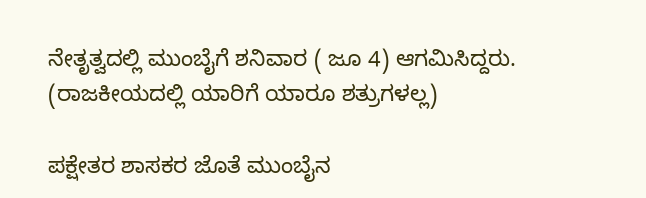ನೇತೃತ್ವದಲ್ಲಿ ಮುಂಬೈಗೆ ಶನಿವಾರ ( ಜೂ 4) ಆಗಮಿಸಿದ್ದರು. (ರಾಜಕೀಯದಲ್ಲಿ ಯಾರಿಗೆ ಯಾರೂ ಶತ್ರುಗಳಲ್ಲ)

ಪಕ್ಷೇತರ ಶಾಸಕರ ಜೊತೆ ಮುಂಬೈನ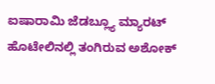ಐಷಾರಾಮಿ ಜೆಡಬ್ಲ್ಯೂ ಮ್ಯಾರಟ್ ಹೊಟೇಲಿನಲ್ಲಿ ತಂಗಿರುವ ಅಶೋಕ್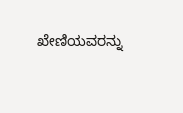ಖೇಣಿಯವರನ್ನು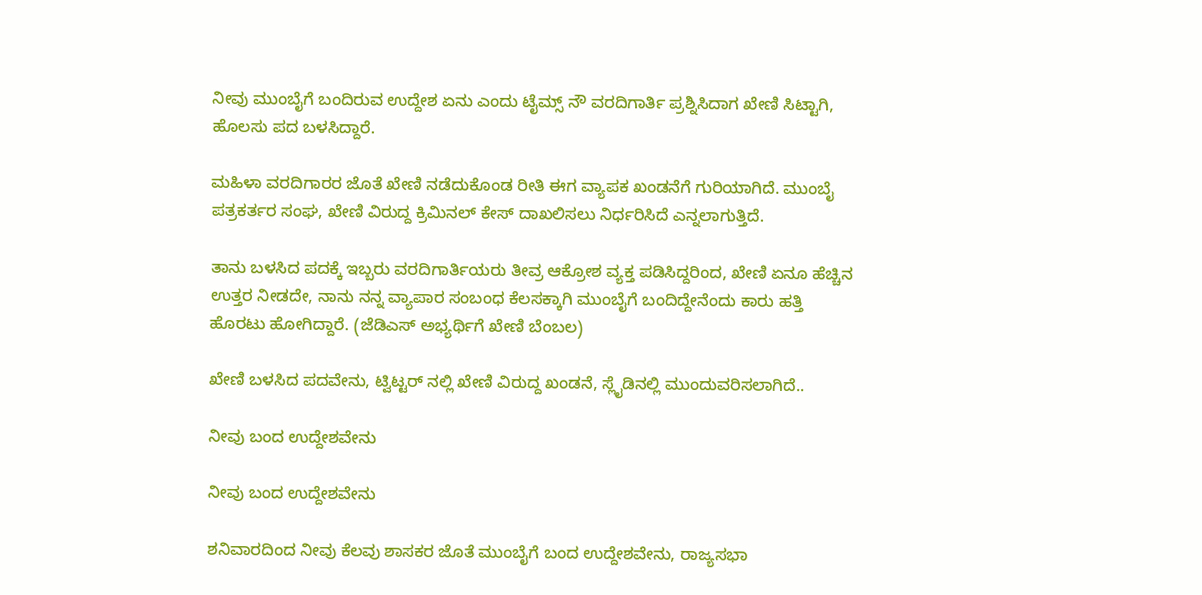ನೀವು ಮುಂಬೈಗೆ ಬಂದಿರುವ ಉದ್ದೇಶ ಏನು ಎಂದು ಟೈಮ್ಸ್ ನೌ ವರದಿಗಾರ್ತಿ ಪ್ರಶ್ನಿಸಿದಾಗ ಖೇಣಿ ಸಿಟ್ಟಾಗಿ, ಹೊಲಸು ಪದ ಬಳಸಿದ್ದಾರೆ.

ಮಹಿಳಾ ವರದಿಗಾರರ ಜೊತೆ ಖೇಣಿ ನಡೆದುಕೊಂಡ ರೀತಿ ಈಗ ವ್ಯಾಪಕ ಖಂಡನೆಗೆ ಗುರಿಯಾಗಿದೆ. ಮುಂಬೈ ಪತ್ರಕರ್ತರ ಸಂಘ, ಖೇಣಿ ವಿರುದ್ದ ಕ್ರಿಮಿನಲ್ ಕೇಸ್ ದಾಖಲಿಸಲು ನಿರ್ಧರಿಸಿದೆ ಎನ್ನಲಾಗುತ್ತಿದೆ.

ತಾನು ಬಳಸಿದ ಪದಕ್ಕೆ ಇಬ್ಬರು ವರದಿಗಾರ್ತಿಯರು ತೀವ್ರ ಆಕ್ರೋಶ ವ್ಯಕ್ತ ಪಡಿಸಿದ್ದರಿಂದ, ಖೇಣಿ ಏನೂ ಹೆಚ್ಚಿನ ಉತ್ತರ ನೀಡದೇ, ನಾನು ನನ್ನ ವ್ಯಾಪಾರ ಸಂಬಂಧ ಕೆಲಸಕ್ಕಾಗಿ ಮುಂಬೈಗೆ ಬಂದಿದ್ದೇನೆಂದು ಕಾರು ಹತ್ತಿ ಹೊರಟು ಹೋಗಿದ್ದಾರೆ. (ಜೆಡಿಎಸ್ ಅಭ್ಯರ್ಥಿಗೆ ಖೇಣಿ ಬೆಂಬಲ)

ಖೇಣಿ ಬಳಸಿದ ಪದವೇನು, ಟ್ವಿಟ್ಟರ್ ನಲ್ಲಿ ಖೇಣಿ ವಿರುದ್ದ ಖಂಡನೆ, ಸ್ಲೈಡಿನಲ್ಲಿ ಮುಂದುವರಿಸಲಾಗಿದೆ..

ನೀವು ಬಂದ ಉದ್ದೇಶವೇನು

ನೀವು ಬಂದ ಉದ್ದೇಶವೇನು

ಶನಿವಾರದಿಂದ ನೀವು ಕೆಲವು ಶಾಸಕರ ಜೊತೆ ಮುಂಬೈಗೆ ಬಂದ ಉದ್ದೇಶವೇನು, ರಾಜ್ಯಸಭಾ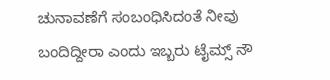ಚುನಾವಣೆಗೆ ಸಂಬಂಧಿಸಿದಂತೆ ನೀವು ಬಂದಿದ್ದೀರಾ ಎಂದು ಇಬ್ಬರು ಟೈಮ್ಸ್ ನೌ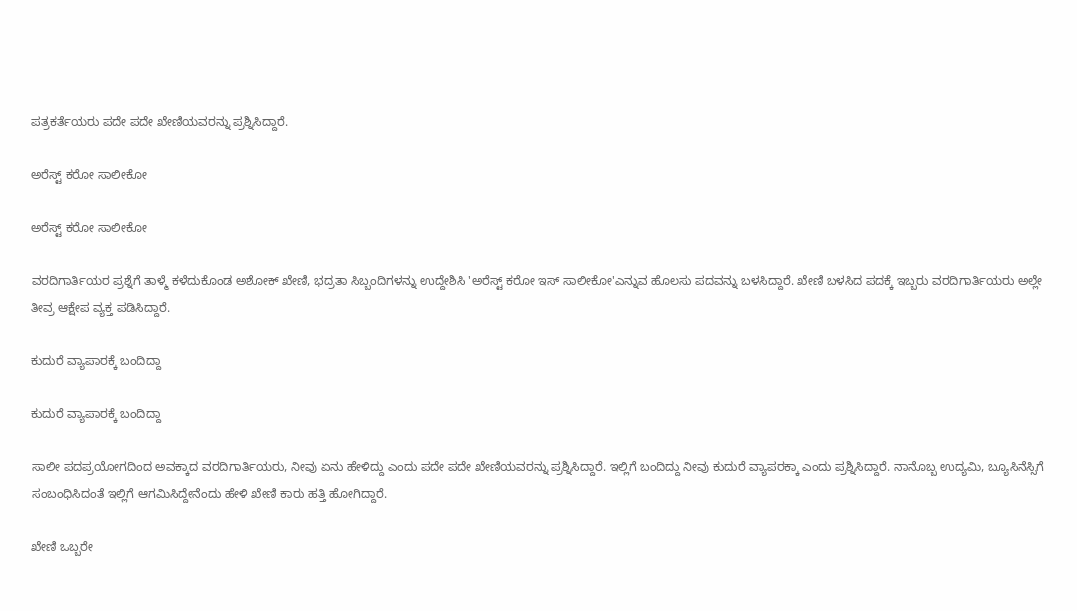ಪತ್ರಕರ್ತೆಯರು ಪದೇ ಪದೇ ಖೇಣಿಯವರನ್ನು ಪ್ರಶ್ನಿಸಿದ್ದಾರೆ.

ಅರೆಸ್ಟ್ ಕರೋ ಸಾಲೀಕೋ

ಅರೆಸ್ಟ್ ಕರೋ ಸಾಲೀಕೋ

ವರದಿಗಾರ್ತಿಯರ ಪ್ರಶ್ನೆಗೆ ತಾಳ್ಮೆ ಕಳೆದುಕೊಂಡ ಅಶೋಕ್ ಖೇಣಿ, ಭದ್ರತಾ ಸಿಬ್ಬಂದಿಗಳನ್ನು ಉದ್ದೇಶಿಸಿ 'ಅರೆಸ್ಟ್ ಕರೋ ಇಸ್ ಸಾಲೀಕೋ'ಎನ್ನುವ ಹೊಲಸು ಪದವನ್ನು ಬಳಸಿದ್ದಾರೆ. ಖೇಣಿ ಬಳಸಿದ ಪದಕ್ಕೆ ಇಬ್ಬರು ವರದಿಗಾರ್ತಿಯರು ಅಲ್ಲೇ ತೀವ್ರ ಆಕ್ಷೇಪ ವ್ಯಕ್ತ ಪಡಿಸಿದ್ದಾರೆ.

ಕುದುರೆ ವ್ಯಾಪಾರಕ್ಕೆ ಬಂದಿದ್ದಾ

ಕುದುರೆ ವ್ಯಾಪಾರಕ್ಕೆ ಬಂದಿದ್ದಾ

ಸಾಲೀ ಪದಪ್ರಯೋಗದಿಂದ ಅವಕ್ಕಾದ ವರದಿಗಾರ್ತಿಯರು, ನೀವು ಏನು ಹೇಳಿದ್ದು ಎಂದು ಪದೇ ಪದೇ ಖೇಣಿಯವರನ್ನು ಪ್ರಶ್ನಿಸಿದ್ದಾರೆ. ಇಲ್ಲಿಗೆ ಬಂದಿದ್ದು ನೀವು ಕುದುರೆ ವ್ಯಾಪರಕ್ಕಾ ಎಂದು ಪ್ರಶ್ನಿಸಿದ್ದಾರೆ. ನಾನೊಬ್ಬ ಉದ್ಯಮಿ, ಬ್ಯೂಸಿನೆಸ್ಸಿಗೆ ಸಂಬಂಧಿಸಿದಂತೆ ಇಲ್ಲಿಗೆ ಆಗಮಿಸಿದ್ದೇನೆಂದು ಹೇಳಿ ಖೇಣಿ ಕಾರು ಹತ್ತಿ ಹೋಗಿದ್ದಾರೆ.

ಖೇಣಿ ಒಬ್ಬರೇ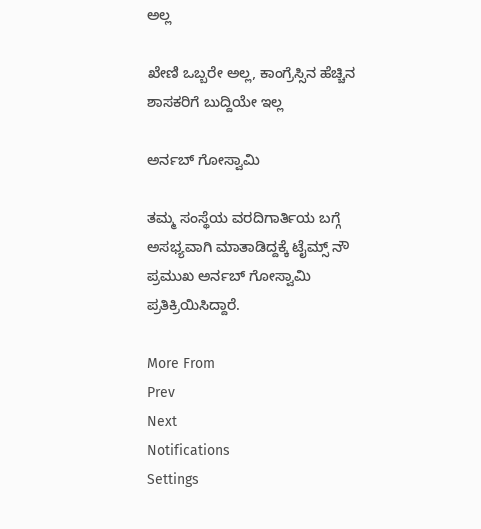ಅಲ್ಲ

ಖೇಣಿ ಒಬ್ಬರೇ ಅಲ್ಲ, ಕಾಂಗ್ರೆಸ್ಸಿನ ಹೆಚ್ಚಿನ ಶಾಸಕರಿಗೆ ಬುದ್ದಿಯೇ ಇಲ್ಲ

ಅರ್ನಬ್ ಗೋಸ್ವಾಮಿ

ತಮ್ಮ ಸಂಸ್ಥೆಯ ವರದಿಗಾರ್ತಿಯ ಬಗ್ಗೆ ಅಸಭ್ಯವಾಗಿ ಮಾತಾಡಿದ್ದಕ್ಕೆ ಟೈಮ್ಸ್ ನೌ ಪ್ರಮುಖ ಅರ್ನಬ್ ಗೋಸ್ವಾಮಿ ಪ್ರತಿಕ್ರಿಯಿಸಿದ್ದಾರೆ.

More From
Prev
Next
Notifications
Settings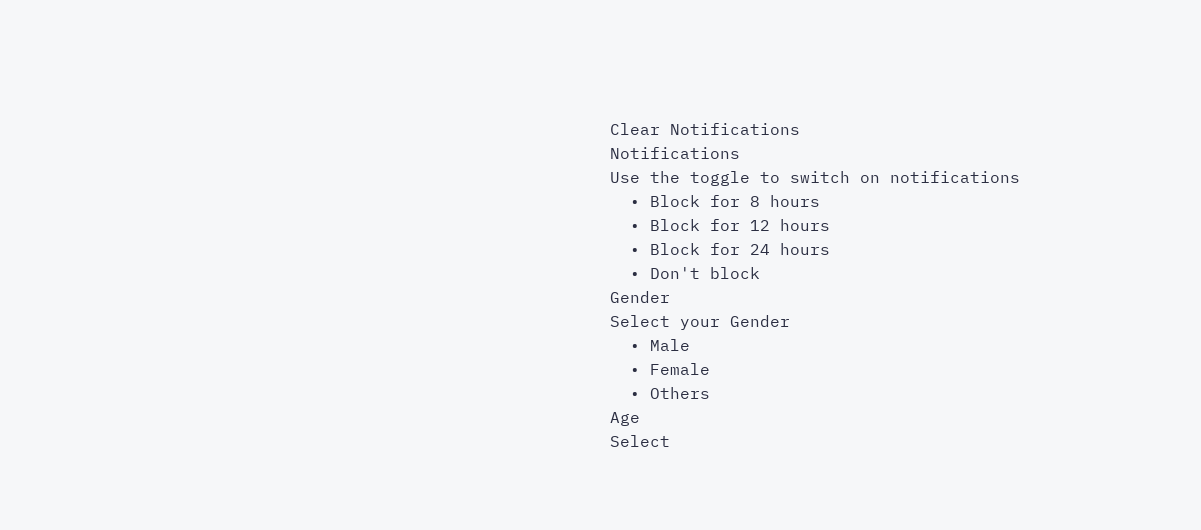Clear Notifications
Notifications
Use the toggle to switch on notifications
  • Block for 8 hours
  • Block for 12 hours
  • Block for 24 hours
  • Don't block
Gender
Select your Gender
  • Male
  • Female
  • Others
Age
Select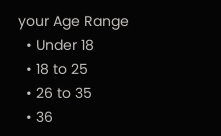your Age Range
  • Under 18
  • 18 to 25
  • 26 to 35
  • 36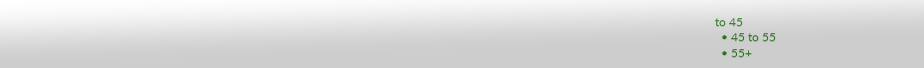to 45
  • 45 to 55
  • 55+